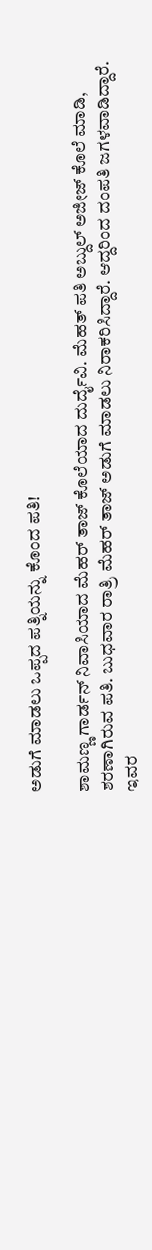ಅಡುಗೆ ಮಾಡಲು ಒಪ್ಪದ ಪತ್ನಿಯನ್ನು ಕೊಂದ ಪತಿ!

ಶಾಮಣ್ಣ ಗಾರ್ಡನ್ ನಿವಾಸಿಯಾದ ಮೆಹರ್ ತಾಜ್ ಕೊಲೆಯಾದ ದುರ್ದೈವಿ. ಮೆಹತ್ ಪತಿ ಅಬ್ದುಲ್ ಅಜೀಜ್ ಕೊಲೆ ಮಾಡಿ, ಶರಣಾಗಿರುವ ಪತಿ. ಬುಧವಾರ ರಾತ್ರಿ ಮೆಹರ್ ತಾಜ್ ಅಡುಗೆ ಮಾಡಲು ನಿರಾಕರಿಸಿದ್ದಾರೆ. ಆದ್ದರಿಂದ ದಂಪತಿ ಜಗಳವಾಡಿದ್ದಾರೆ.
ಇವರ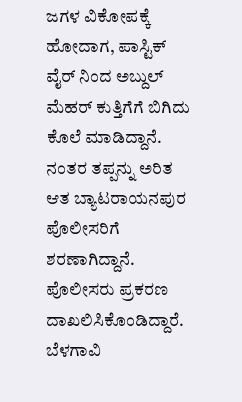ಜಗಳ ವಿಕೋಪಕ್ಕೆ ಹೋದಾಗ, ಪಾಸ್ಟಿಕ್ ವೈರ್ ನಿಂದ ಅಬ್ದುಲ್ ಮೆಹರ್ ಕುತ್ತಿಗೆಗೆ ಬಿಗಿದು ಕೊಲೆ ಮಾಡಿದ್ದಾನೆ. ನಂತರ ತಪ್ಪನ್ನು ಅರಿತ ಆತ ಬ್ಯಾಟರಾಯನಪುರ ಪೊಲೀಸರಿಗೆ ಶರಣಾಗಿದ್ದಾನೆ. ಪೊಲೀಸರು ಪ್ರಕರಣ ದಾಖಲಿಸಿಕೊಂಡಿದ್ದಾರೆ.
ಬೆಳಗಾವಿ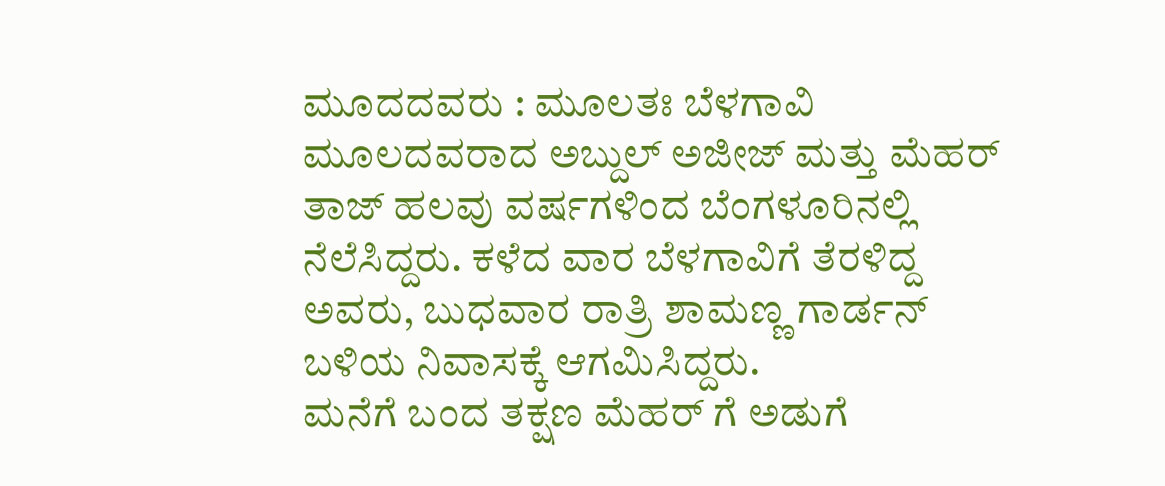ಮೂದದವರು : ಮೂಲತಃ ಬೆಳಗಾವಿ ಮೂಲದವರಾದ ಅಬ್ದುಲ್ ಅಜೀಜ್ ಮತ್ತು ಮೆಹರ್ ತಾಜ್ ಹಲವು ವರ್ಷಗಳಿಂದ ಬೆಂಗಳೂರಿನಲ್ಲಿ ನೆಲೆಸಿದ್ದರು. ಕಳೆದ ವಾರ ಬೆಳಗಾವಿಗೆ ತೆರಳಿದ್ದ ಅವರು, ಬುಧವಾರ ರಾತ್ರಿ ಶಾಮಣ್ಣ ಗಾರ್ಡನ್ ಬಳಿಯ ನಿವಾಸಕ್ಕೆ ಆಗಮಿಸಿದ್ದರು.
ಮನೆಗೆ ಬಂದ ತಕ್ಷಣ ಮೆಹರ್ ಗೆ ಅಡುಗೆ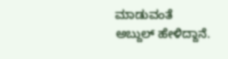ಮಾಡುವಂತೆ ಅಬ್ದುಲ್ ಹೇಳಿದ್ದಾನೆ.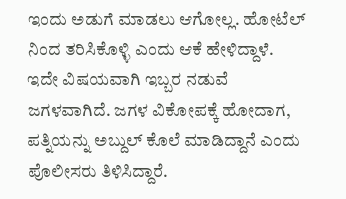ಇಂದು ಅಡುಗೆ ಮಾಡಲು ಆಗೋಲ್ಲ. ಹೋಟೆಲ್ ನಿಂದ ತರಿಸಿಕೊಳ್ಳಿ ಎಂದು ಆಕೆ ಹೇಳಿದ್ದಾಳೆ. ಇದೇ ವಿಷಯವಾಗಿ ಇಬ್ಬರ ನಡುವೆ ಜಗಳವಾಗಿದೆ. ಜಗಳ ವಿಕೋಪಕ್ಕೆ ಹೋದಾಗ, ಪತ್ನಿಯನ್ನು ಅಬ್ದುಲ್ ಕೊಲೆ ಮಾಡಿದ್ದಾನೆ ಎಂದು ಪೊಲೀಸರು ತಿಳಿಸಿದ್ದಾರೆ.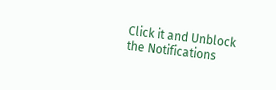Click it and Unblock the Notifications